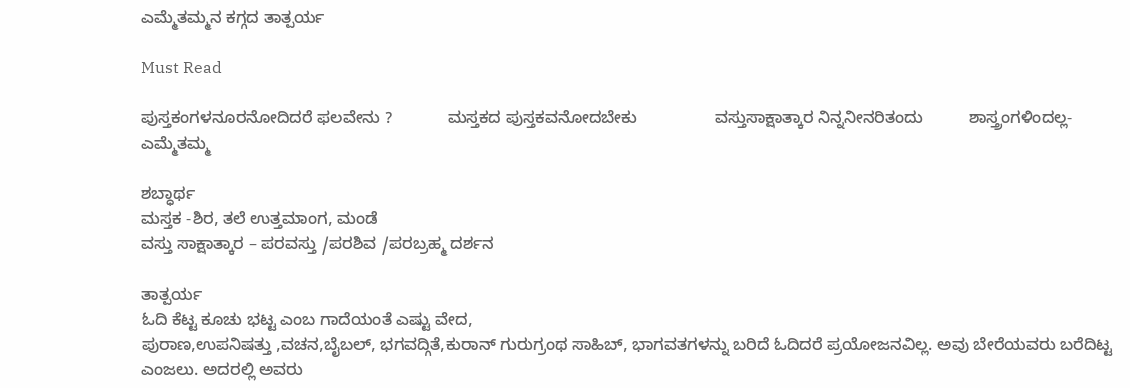ಎಮ್ಮೆತಮ್ಮನ ಕಗ್ಗದ ತಾತ್ಪರ್ಯ

Must Read

ಪುಸ್ತಕಂಗಳನೂರನೋದಿದರೆ ಫಲವೇನು ?            ಮಸ್ತಕದ ಪುಸ್ತಕವನೋದಬೇಕು                 ವಸ್ತುಸಾಕ್ಷಾತ್ಕಾರ ನಿನ್ನ‌‌ನೀನರಿತಂದು          ಶಾಸ್ತ್ರಂಗಳಿಂದಲ್ಲ‌- ಎಮ್ಮೆತಮ್ಮ

ಶಬ್ಧಾರ್ಥ
ಮಸ್ತಕ -ಶಿರ, ತಲೆ ಉತ್ತಮಾಂಗ, ಮಂಡೆ
ವಸ್ತು ಸಾಕ್ಷಾತ್ಕಾರ‌ – ಪರವಸ್ತು /ಪರಶಿವ‌ /ಪರಬ್ರಹ್ಮ ದರ್ಶನ

ತಾತ್ಪರ್ಯ
ಓದಿ ಕೆಟ್ಟ ಕೂಚು ಭಟ್ಟ ಎಂಬ‌ ಗಾದೆಯಂತೆ ಎಷ್ಟು ವೇದ,
ಪುರಾಣ,ಉಪನಿಷತ್ತು ,ವಚನ,ಬೈಬಲ್, ಭಗವದ್ಗಿತೆ,ಕುರಾನ್ ಗುರುಗ್ರಂಥ ಸಾಹಿಬ್, ಭಾಗವತಗಳನ್ನು ಬರಿದೆ ಓದಿದರೆ ಪ್ರಯೋಜನವಿಲ್ಲ. ಅವು ಬೇರೆಯವರು ಬರೆದಿಟ್ಟ ಎಂಜಲು. ಅದರಲ್ಲಿ ಅವರು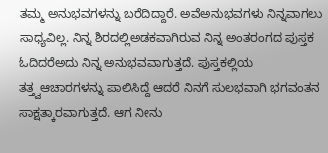ತಮ್ಮ ಅನುಭವಗಳನ್ನು ಬರೆದಿದ್ದಾರೆ. ಅವೆಅನುಭವಗಳು‌ ನಿನ್ನವಾಗಲು ಸಾಧ್ಯವಿಲ್ಲ. ನಿನ್ನ ಶಿರದಲ್ಲಿಅಡಕವಾಗಿರುವ ನಿನ್ನ ಅಂತರಂಗದ ಪುಸ್ತಕ‌ ಓದಿದರೆಅದು ನಿನ್ನ ಅನುಭವವಾಗುತ್ತದೆ. ಪುಸ್ತಕಲ್ಲಿಯ ತತ್ತ್ವಆಚಾರಗಳನ್ನು ಪಾಲಿಸಿದ್ದೆ ಆದರೆ ನಿನಗೆ ಸುಲಭವಾಗಿ ಭಗವಂತನ ಸಾಕ್ಷತ್ಕಾರವಾಗುತ್ತದೆ. ಆಗ‌ ನೀನು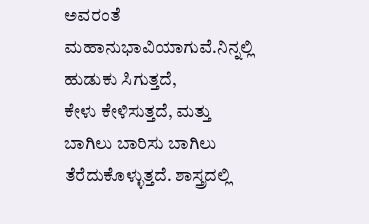ಅವರಂತೆ
ಮಹಾನುಭಾವಿಯಾಗುವೆ.ನಿನ್ನಲ್ಲಿ‌‌ ಹುಡುಕು ಸಿಗುತ್ತದೆ,
ಕೇಳು ಕೇಳಿಸುತ್ತದೆ, ಮತ್ತು ಬಾಗಿಲು ಬಾರಿಸು ಬಾಗಿಲು
ತೆರೆದುಕೊಳ್ಳುತ್ತದೆ. ಶಾಸ್ತ್ರದಲ್ಲಿ‌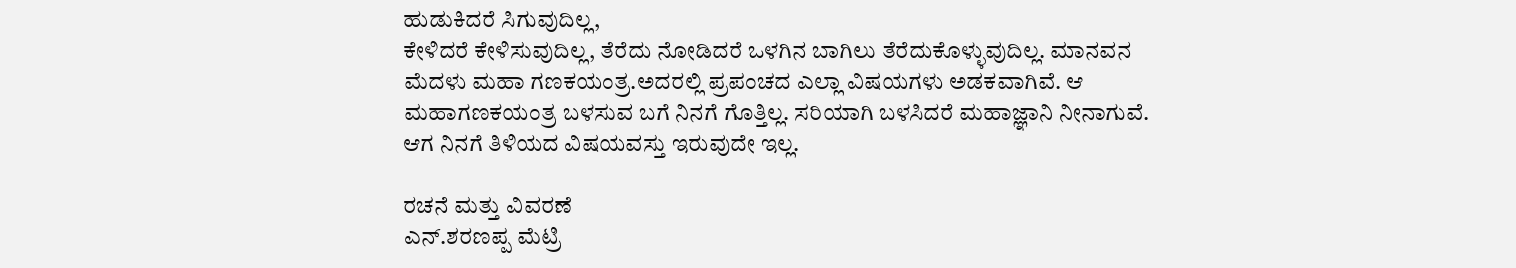ಹುಡುಕಿದರೆ ಸಿಗುವುದಿಲ್ಲ,
ಕೇಳಿದರೆ ಕೇಳಿಸುವುದಿಲ್ಲ, ತೆರೆದು ನೋಡಿದರೆ ಒಳಗಿನ ಬಾಗಿಲು ತೆರೆದುಕೊಳ್ಳುವುದಿಲ್ಲ. ಮಾನವನ ಮೆದಳು‌ ಮಹಾ ಗಣಕಯಂತ್ರ.ಅದರಲ್ಲಿ ಪ್ರಪಂಚದ ಎಲ್ಲಾ ವಿಷಯಗಳು ಅಡಕವಾಗಿವೆ. ಆ ಮಹಾಗಣಕಯಂತ್ರ ಬಳಸುವ ಬಗೆ ನಿನಗೆ ಗೊತ್ತಿಲ್ಲ. ಸರಿಯಾಗಿ ಬಳಸಿದರೆ ಮಹಾಜ್ಞಾನಿ ನೀನಾಗುವೆ. ಆಗ ನಿನಗೆ ತಿಳಿಯದ ವಿಷಯವಸ್ತು ಇರುವುದೇ ಇಲ್ಲ.

ರಚನೆ ಮತ್ತು ವಿವರಣೆ
ಎನ್.ಶರಣಪ್ಪ ಮೆಟ್ರಿ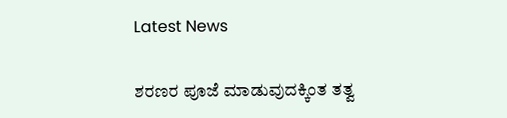Latest News

ಶರಣರ ಪೂಜೆ ಮಾಡುವುದಕ್ಕಿಂತ ತತ್ವ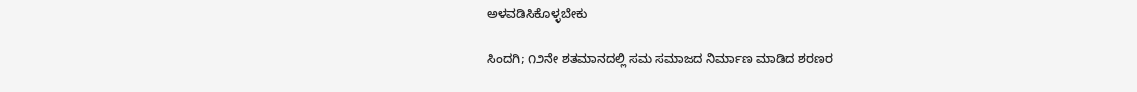ಅಳವಡಿಸಿಕೊಳ್ಳಬೇಕು

ಸಿಂದಗಿ; ೧೨ನೇ ಶತಮಾನದಲ್ಲಿ ಸಮ ಸಮಾಜದ ನಿರ್ಮಾಣ ಮಾಡಿದ ಶರಣರ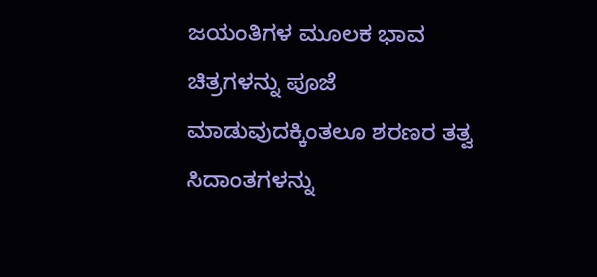ಜಯಂತಿಗಳ ಮೂಲಕ ಭಾವ ಚಿತ್ರಗಳನ್ನು ಪೂಜೆ ಮಾಡುವುದಕ್ಕಿಂತಲೂ ಶರಣರ ತತ್ವ ಸಿದಾಂತಗಳನ್ನು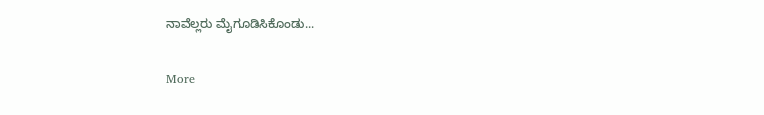ನಾವೆಲ್ಲರು ಮೈಗೂಡಿಸಿಕೊಂಡು...

More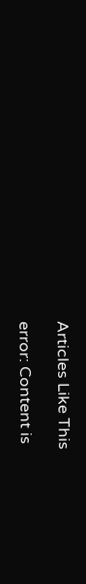Articles Like This

error: Content is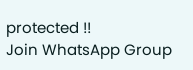protected !!
Join WhatsApp Group